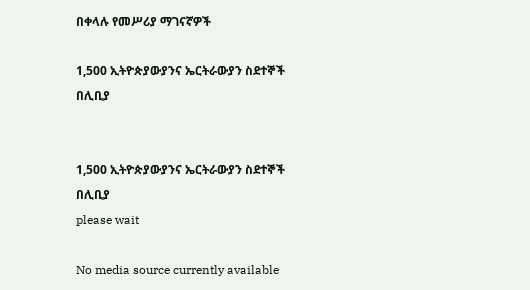በቀላሉ የመሥሪያ ማገናኛዎች

1,500 ኢትዮጵያውያንና ኤርትራውያን ስደተኞች በሊቢያ


1,500 ኢትዮጵያውያንና ኤርትራውያን ስደተኞች በሊቢያ
please wait

No media source currently available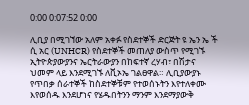0:00 0:07:52 0:00

ሊቢያ በሚገኘው አለም አቀፉ የስደተኞች ድርጅት ዩ ኤን ኤ ች ሲ አር (UNHCR) የስደተኞች መጠለያ ውስጥ የሚገኙ ኢትዮጵያውያንና ኤርትራውያን በከፍተኛ ረሃብ፣ በሽታና ህመም ላይ እንደሚገኙ ለቪኦኤ ገልፀዋል። ሊቢያውያኑ የጥበቃ ሰራተኞች ከስደተኞቹም የተወሰኑትን እየተለቀሙ እየወሰዱ እንደሆነና የሄዱበትንን ማንም እንደማያውቅ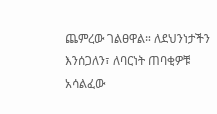ጨምረው ገልፀዋል። ለደህንነታችን እንሰጋለን፣ ለባርነት ጠባቂዎቹ አሳልፈው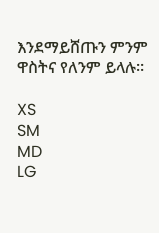እንደማይሸጡን ምንም ዋስትና የለንም ይላሉ።

XS
SM
MD
LG